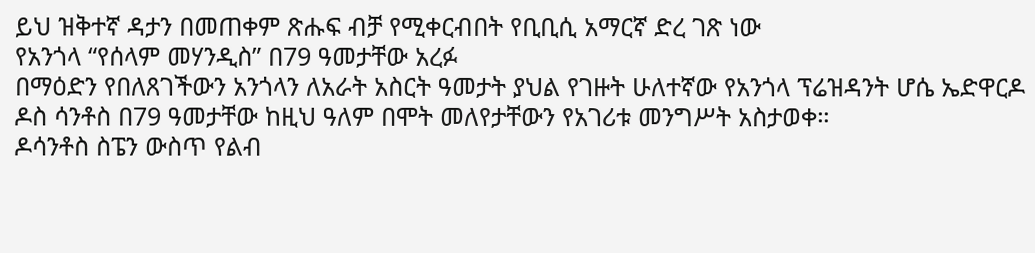ይህ ዝቅተኛ ዳታን በመጠቀም ጽሑፍ ብቻ የሚቀርብበት የቢቢሲ አማርኛ ድረ ገጽ ነው
የአንጎላ “የሰላም መሃንዲስ” በ79 ዓመታቸው አረፉ
በማዕድን የበለጸገችውን አንጎላን ለአራት አስርት ዓመታት ያህል የገዙት ሁለተኛው የአንጎላ ፕሬዝዳንት ሆሴ ኤድዋርዶ ዶስ ሳንቶስ በ79 ዓመታቸው ከዚህ ዓለም በሞት መለየታቸውን የአገሪቱ መንግሥት አስታወቀ።
ዶሳንቶስ ስፔን ውስጥ የልብ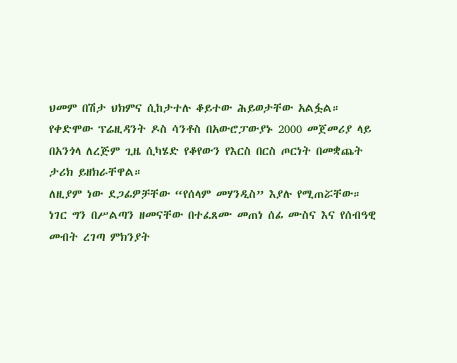ህመም በሽታ ህክምና ሲከታተሉ ቆይተው ሕይወታቸው አልፏል።
የቀድሞው ፕሬዚዳንት ዶስ ሳንቶስ በአውሮፓውያኑ 2000 መጀመሪያ ላይ በአንጎላ ለረጅም ጊዜ ሲካሄድ የቆየውን የእርስ በርስ ጦርነት በመቋጨት ታሪክ ይዘክራቸዋል።
ለዚያም ነው ደጋፊዎቻቸው “የሰላም መሃንዲስ” እያሉ የሚጠሯቸው።
ነገር ግን በሥልጣን ዘመናቸው በተፈጸሙ መጠነ ሰፊ ሙስና እና የሰብዓዊ መብት ረገጣ ምክንያት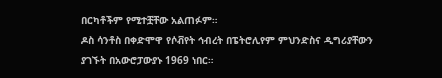በርካቶችም የሚተቿቸው አልጠፉም።
ዶስ ሳንቶስ በቀድሞዋ የሶቭየት ኅብረት በፔትሮሊየም ምህንድስና ዲግሪያቸውን ያገኙት በአውሮፓውያኑ 1969 ነበር።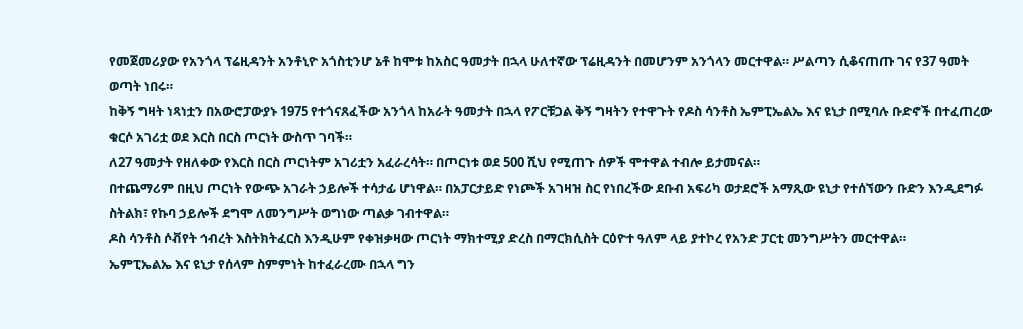የመጀመሪያው የአንጎላ ፕሬዚዳንት አንቶኒዮ አጎስቲንሆ ኔቶ ከሞቱ ከአስር ዓመታት በኋላ ሁለተኛው ፕሬዚዳንት በመሆንም አንጎላን መርተዋል። ሥልጣን ሲቆናጠጡ ገና የ37 ዓመት ወጣት ነበሩ።
ከቅኝ ግዛት ነጻነቷን በአውሮፓውያኑ 1975 የተጎናጸፈችው አንጎላ ከአራት ዓመታት በኋላ የፖርቹጋል ቅኝ ግዛትን የተዋጉት የዶስ ሳንቶስ ኤምፒኤልኤ እና ዩኒታ በሚባሉ ቡድኖች በተፈጠረው ቁርሶ አገሪቷ ወደ እርስ በርስ ጦርነት ውስጥ ገባች።
ለ27 ዓመታት የዘለቀው የእርስ በርስ ጦርነትም አገሪቷን አፈራረሳት። በጦርነቱ ወደ 500 ሺህ የሚጠጉ ሰዎች ሞተዋል ተብሎ ይታመናል።
በተጨማሪም በዚህ ጦርነት የውጭ አገራት ኃይሎች ተሳታፊ ሆነዋል። በአፓርታይድ የነጮች አገዛዝ ስር የነበረችው ደቡብ አፍሪካ ወታደሮች አማጺው ዩኒታ የተሰኘውን ቡድን እንዲደግፉ ስትልክ፣ የኩባ ኃይሎች ደግሞ ለመንግሥት ወግነው ጣልቃ ገብተዋል።
ዶስ ሳንቶስ ሶቭየት ኅብረት እስትክትፈርስ እንዲሁም የቀዝቃዛው ጦርነት ማክተሚያ ድረስ በማርክሲስት ርዕዮተ ዓለም ላይ ያተኮረ የአንድ ፓርቲ መንግሥትን መርተዋል።
ኤምፒኤልኤ እና ዩኒታ የሰላም ስምምነት ከተፈራረሙ በኋላ ግን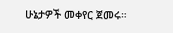ሁኔታዎች መቀየር ጀመሩ።